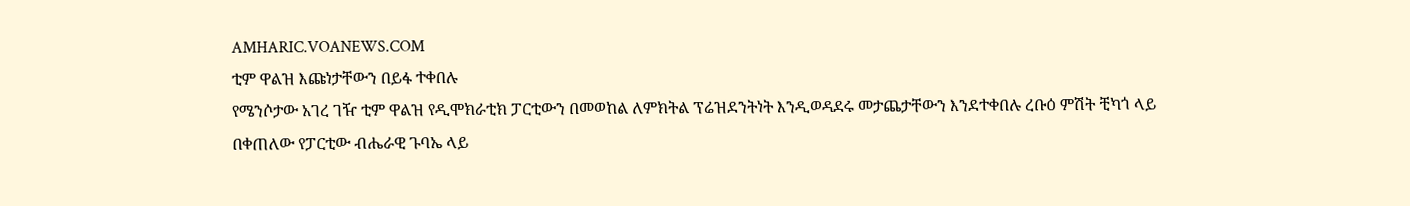AMHARIC.VOANEWS.COM
ቲም ዋልዝ እጩነታቸውን በይፋ ተቀበሉ
የሜንሶታው አገረ ገዥ ቲም ዋልዝ የዲሞክራቲክ ፓርቲውን በመወከል ለምክትል ፕሬዝደንትነት እንዲወዳደሩ መታጨታቸውን እንደተቀበሉ ረቡዕ ምሽት ቺካጎ ላይ በቀጠለው የፓርቲው ብሔራዊ ጉባኤ ላይ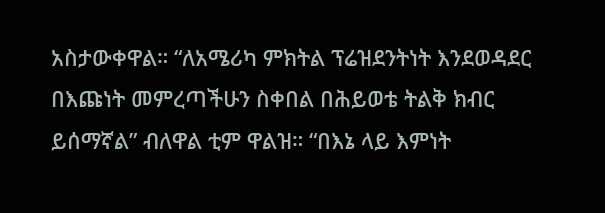አስታውቀዋል። “ለአሜሪካ ምክትል ፕሬዝደንትነት እንደወዳደር በእጩነት መምረጣችሁን ስቀበል በሕይወቴ ትልቅ ክብር ይሰማኛል” ብለዋል ቲም ዋልዝ። “በእኔ ላይ እምነት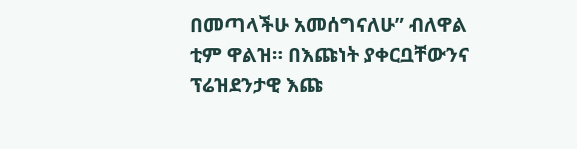በመጣላችሁ አመሰግናለሁ” ብለዋል ቲም ዋልዝ። በእጩነት ያቀርቧቸውንና ፕሬዝደንታዊ እጩ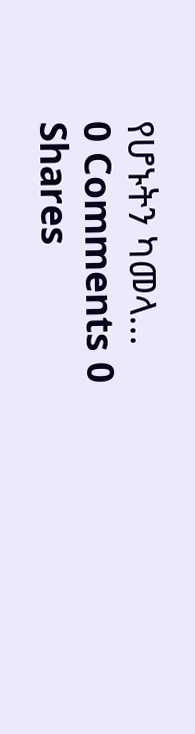የሆኑትን ካመላ...
0 Comments 0 Shares